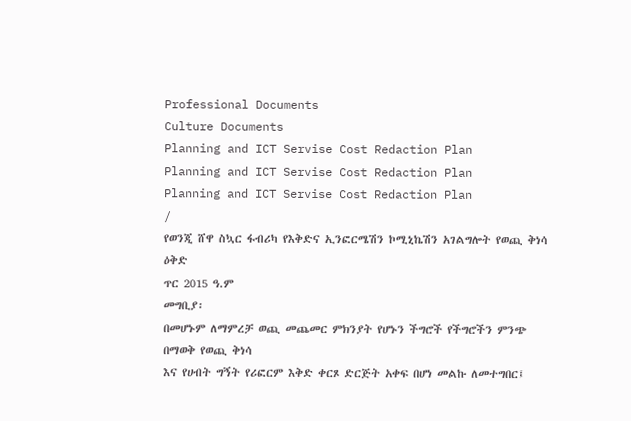Professional Documents
Culture Documents
Planning and ICT Servise Cost Redaction Plan
Planning and ICT Servise Cost Redaction Plan
Planning and ICT Servise Cost Redaction Plan
/
የወንጂ ሸዋ ስኳር ፋብሪካ የእቅድና ኢንፎርሜሽን ኮሚኒኬሽን አገልግሎት የወጪ ቅነሳ ዕቅድ
ጥር 2015 ዓ.ም
መግቢያ፡
በመሆኑም ለማምረቻ ወጪ መጨመር ምክንያት የሆኑን ችግሮች የችግሮችን ምንጭ በማወቅ የወጪ ቅነሳ
እና የሀብት ግኝት የሪፎርም እቅድ ቀርጾ ድርጅት አቀፍ በሆነ መልኩ ለመተግበር፤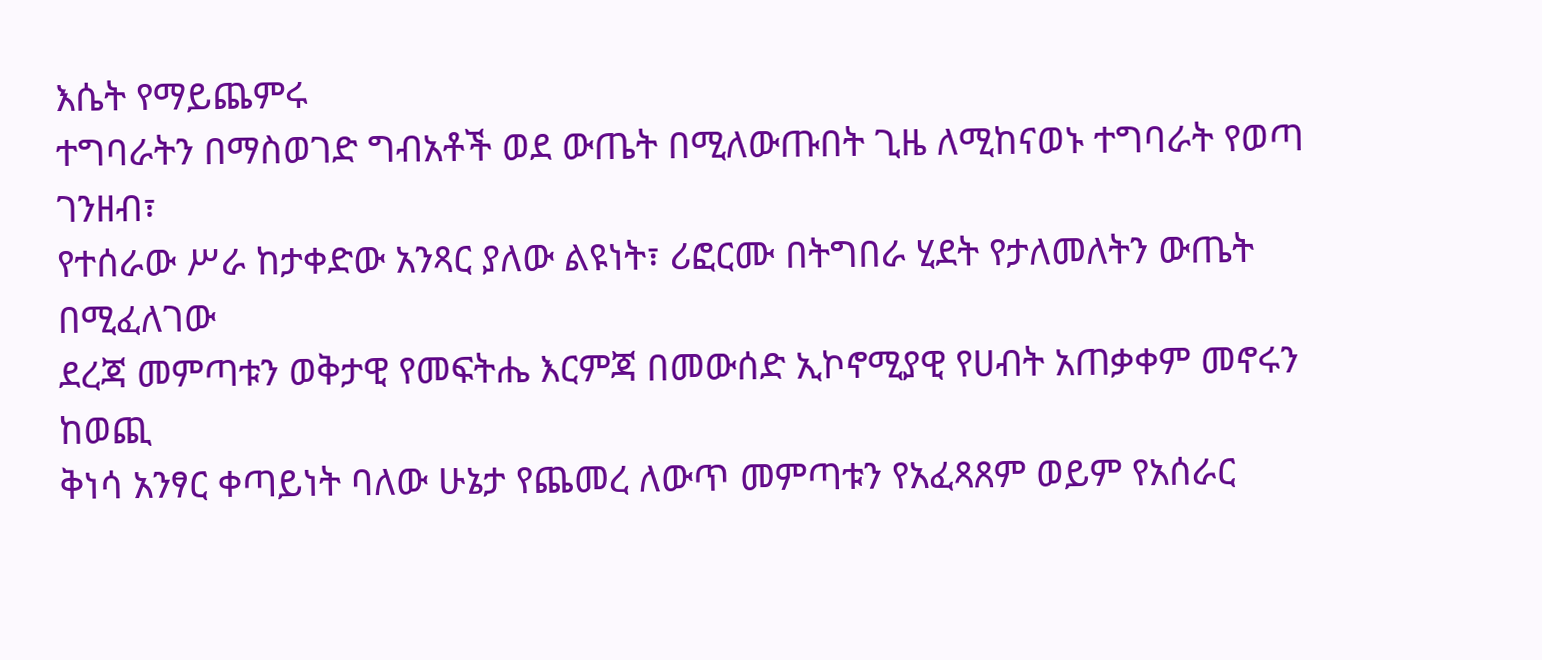እሴት የማይጨምሩ
ተግባራትን በማስወገድ ግብአቶች ወደ ውጤት በሚለውጡበት ጊዜ ለሚከናወኑ ተግባራት የወጣ ገንዘብ፣
የተሰራው ሥራ ከታቀድው አንጻር ያለው ልዩነት፣ ሪፎርሙ በትግበራ ሂደት የታለመለትን ውጤት በሚፈለገው
ደረጃ መምጣቱን ወቅታዊ የመፍትሔ እርምጃ በመውሰድ ኢኮኖሚያዊ የሀብት አጠቃቀም መኖሩን ከወጪ
ቅነሳ አንፃር ቀጣይነት ባለው ሁኔታ የጨመረ ለውጥ መምጣቱን የአፈጻጸም ወይም የአሰራር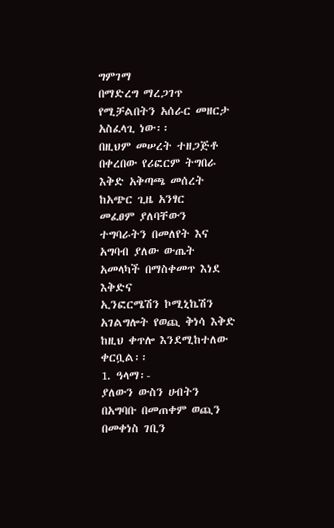ግምገማ
በማድረግ ማረጋገጥ የሚቻልበትን አሰራር መዘርታ አስፈላጊ ነው፡፡
በዚህም መሠረት ተዘጋጅቶ በቀረበው የሪፎርም ትግበራ እቅድ አቅጣጫ መሰረት ከአጭር ጊዜ አንፃር
መፈፀም ያለባቸውን ተግባራትን በመለየት እና አግባብ ያለው ውጤት አመላካች በማስቀመጥ እነደ እቅድና
ኢንፎርሜሽን ኮሚኒኬሽን አገልግሎት የወጪ ቅነሳ እቅድ ከዚህ ቀጥሎ እንደሚከተለው ቀርቧል፡፡
1. ዓላማ፡-
ያለውን ውስን ሀብትን በአግባቡ በመጠቀም ወጪን በመቀነስ ገቢን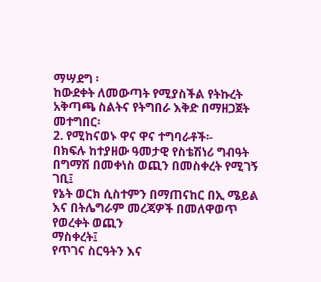ማሣደግ ፡
ከውደቀት ለመውጣት የሚያስችል የትኩረት አቅጣጫ ስልትና የትግበራ እቅድ በማዘጋጀት መተግበር፡
2. የሚከናወኑ ዋና ዋና ተግባራቶች፡-
በክፍሉ ከተያዘው ዓመታዊ የስቴሽነሪ ግብዓት በግማሽ በመቀነስ ወጪን በመስቀረት የሚገኝ ገቢ፤
የኔት ወርክ ሲስተምን በማጠናከር በኢ ሜይል እና በትሌግራም መረጃዎች በመለዋወጥ የወረቀት ወጪን
ማስቀረት፤
የጥገና ስርዓትን እና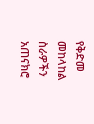የቅድመ መከላከል ስራዎችን አጠናክሮ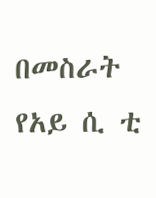በመስራት የአይ ሲ ቲ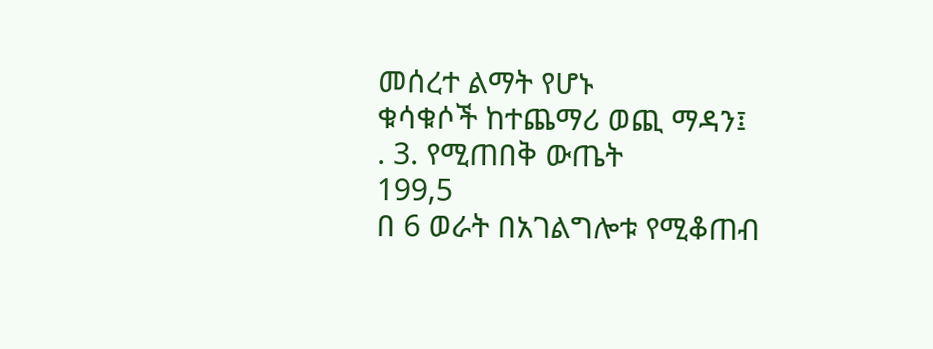መሰረተ ልማት የሆኑ
ቁሳቁሶች ከተጨማሪ ወጪ ማዳን፤
. 3. የሚጠበቅ ውጤት
199,5
በ 6 ወራት በአገልግሎቱ የሚቆጠብ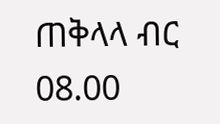ጠቅላላ ብር
08.00